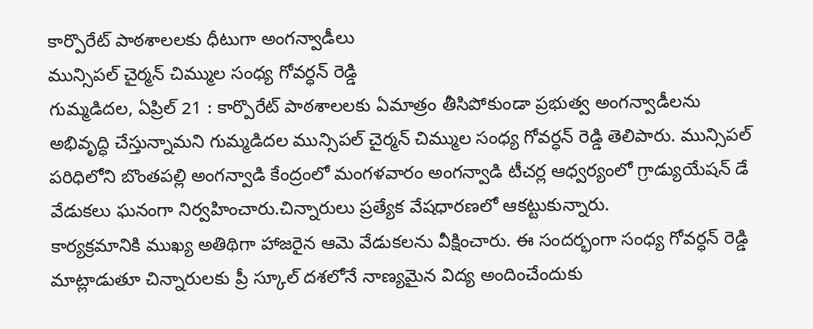కార్పొరేట్ పాఠశాలలకు ధీటుగా అంగన్వాడీలు
మున్సిపల్ చైర్మన్ చిమ్ముల సంధ్య గోవర్ధన్ రెడ్డి
గుమ్మడిదల, ఏప్రిల్ 21 : కార్పొరేట్ పాఠశాలలకు ఏమాత్రం తీసిపోకుండా ప్రభుత్వ అంగన్వాడీలను అభివృద్ధి చేస్తున్నామని గుమ్మడిదల మున్సిపల్ చైర్మన్ చిమ్ముల సంధ్య గోవర్ధన్ రెడ్డి తెలిపారు. మున్సిపల్ పరిధిలోని బొంతపల్లి అంగన్వాడి కేంద్రంలో మంగళవారం అంగన్వాడి టీచర్ల ఆధ్వర్యంలో గ్రాడ్యుయేషన్ డే వేడుకలు ఘనంగా నిర్వహించారు.చిన్నారులు ప్రత్యేక వేషధారణలో ఆకట్టుకున్నారు.
కార్యక్రమానికి ముఖ్య అతిథిగా హాజరైన ఆమె వేడుకలను వీక్షించారు. ఈ సందర్భంగా సంధ్య గోవర్ధన్ రెడ్డి మాట్లాడుతూ చిన్నారులకు ప్రీ స్కూల్ దశలోనే నాణ్యమైన విద్య అందించేందుకు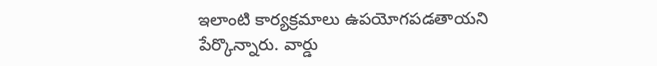ఇలాంటి కార్యక్రమాలు ఉపయోగపడతాయని పేర్కొన్నారు. వార్డు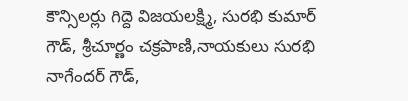కౌన్సిలర్లు గిద్దె విజయలక్ష్మి, సురభి కుమార్ గౌడ్, శ్రీచూర్ణం చక్రపాణి,నాయకులు సురభి నాగేందర్ గౌడ్,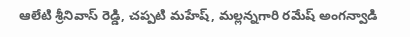ఆలేటి శ్రీనివాస్ రెడ్డి, చప్పటి మహేష్, మల్లన్నగారి రమేష్ అంగన్వాడి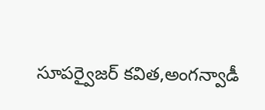సూపర్వైజర్ కవిత,అంగన్వాడీ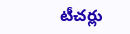టీచర్లు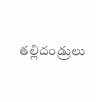తల్లిదండ్రులు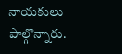నాయకులు పాల్గొన్నారు.